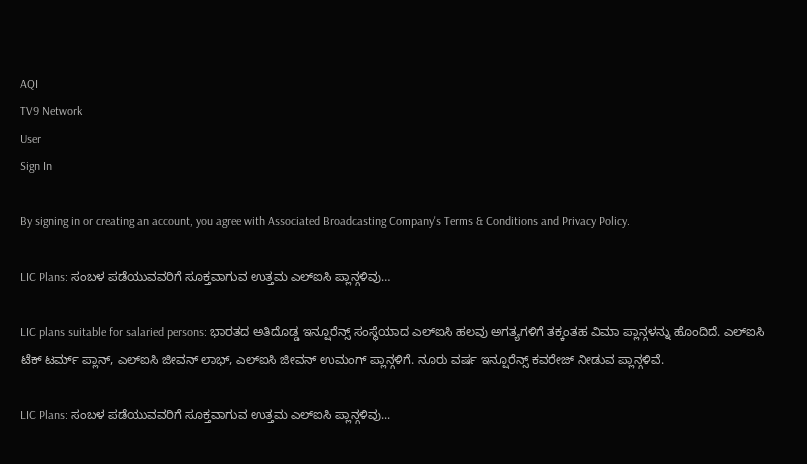AQI
TV9 Network
User
Sign In

By signing in or creating an account, you agree with Associated Broadcasting Company's Terms & Conditions and Privacy Policy.

LIC Plans: ಸಂಬಳ ಪಡೆಯುವವರಿಗೆ ಸೂಕ್ತವಾಗುವ ಉತ್ತಮ ಎಲ್ಐಸಿ ಪ್ಲಾನ್ಗಳಿವು…

LIC plans suitable for salaried persons: ಭಾರತದ ಅತಿದೊಡ್ಡ ಇನ್ಷೂರೆನ್ಸ್ ಸಂಸ್ಥೆಯಾದ ಎಲ್ಐಸಿ ಹಲವು ಅಗತ್ಯಗಳಿಗೆ ತಕ್ಕಂತಹ ವಿಮಾ ಪ್ಲಾನ್ಗಳನ್ನು ಹೊಂದಿದೆ. ಎಲ್ಐಸಿ ಟೆಕ್ ಟರ್ಮ್ ಪ್ಲಾನ್, ಎಲ್ಐಸಿ ಜೀವನ್ ಲಾಭ್, ಎಲ್ಐಸಿ ಜೀವನ್ ಉಮಂಗ್ ಪ್ಲಾನ್ಗಳಿಗೆ. ನೂರು ವರ್ಷ ಇನ್ಷೂರೆನ್ಸ್ ಕವರೇಜ್ ನೀಡುವ ಪ್ಲಾನ್ಗಳಿವೆ.

LIC Plans: ಸಂಬಳ ಪಡೆಯುವವರಿಗೆ ಸೂಕ್ತವಾಗುವ ಉತ್ತಮ ಎಲ್ಐಸಿ ಪ್ಲಾನ್ಗಳಿವು...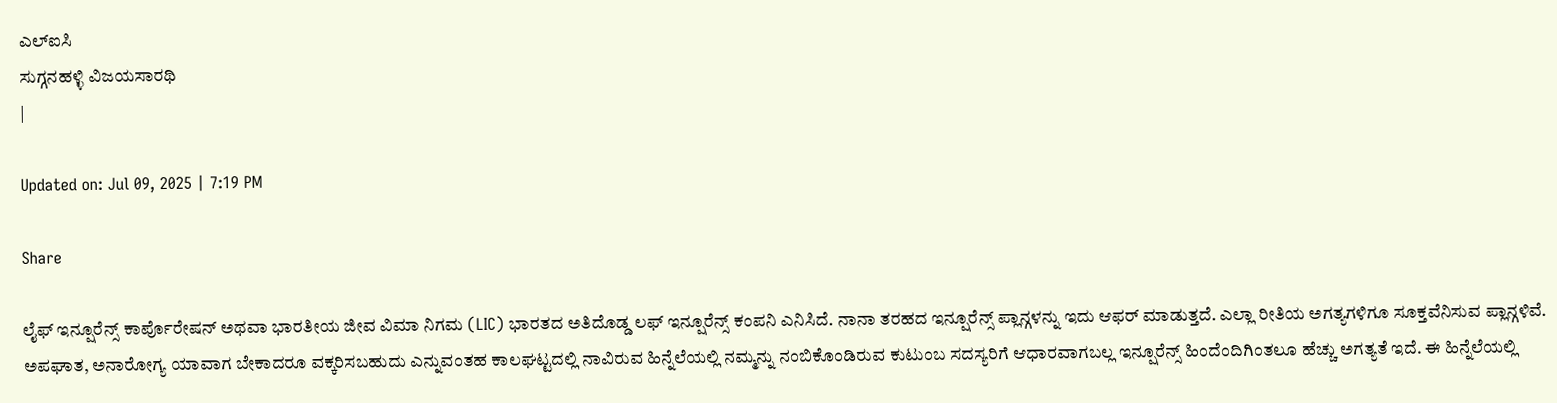ಎಲ್ಐಸಿ
ಸುಗ್ಗನಹಳ್ಳಿ ವಿಜಯಸಾರಥಿ
|

Updated on: Jul 09, 2025 | 7:19 PM

Share

ಲೈಫ್ ಇನ್ಷೂರೆನ್ಸ್ ಕಾರ್ಪೊರೇಷನ್ ಅಥವಾ ಭಾರತೀಯ ಜೀವ ವಿಮಾ ನಿಗಮ (LIC) ಭಾರತದ ಅತಿದೊಡ್ಡ ಲಫ್ ಇನ್ಷೂರೆನ್ಸ್ ಕಂಪನಿ ಎನಿಸಿದೆ. ನಾನಾ ತರಹದ ಇನ್ಷೂರೆನ್ಸ್ ಪ್ಲಾನ್ಗಳನ್ನು ಇದು ಆಫರ್ ಮಾಡುತ್ತದೆ. ಎಲ್ಲಾ ರೀತಿಯ ಅಗತ್ಯಗಳಿಗೂ ಸೂಕ್ತವೆನಿಸುವ ಪ್ಲಾನ್ಗಳಿವೆ. ಅಪಘಾತ, ಅನಾರೋಗ್ಯ ಯಾವಾಗ ಬೇಕಾದರೂ ವಕ್ಕರಿಸಬಹುದು ಎನ್ನುವಂತಹ ಕಾಲಘಟ್ಟದಲ್ಲಿ ನಾವಿರುವ ಹಿನ್ನೆಲೆಯಲ್ಲಿ ನಮ್ಮನ್ನು ನಂಬಿಕೊಂಡಿರುವ ಕುಟುಂಬ ಸದಸ್ಯರಿಗೆ ಆಧಾರವಾಗಬಲ್ಲ ಇನ್ಷೂರೆನ್ಸ್ ಹಿಂದೆಂದಿಗಿಂತಲೂ ಹೆಚ್ಚು ಅಗತ್ಯತೆ ಇದೆ. ಈ ಹಿನ್ನೆಲೆಯಲ್ಲಿ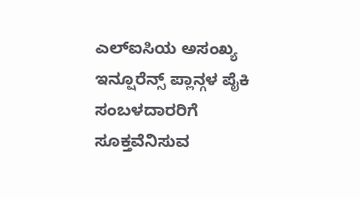ಎಲ್ಐಸಿಯ ಅಸಂಖ್ಯ ಇನ್ಷೂರೆನ್ಸ್ ಪ್ಲಾನ್ಗಳ ಪೈಕಿ ಸಂಬಳದಾರರಿಗೆ ಸೂಕ್ತವೆನಿಸುವ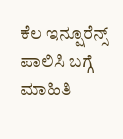ಕೆಲ ಇನ್ಷೂರೆನ್ಸ್ ಪಾಲಿಸಿ ಬಗ್ಗೆ ಮಾಹಿತಿ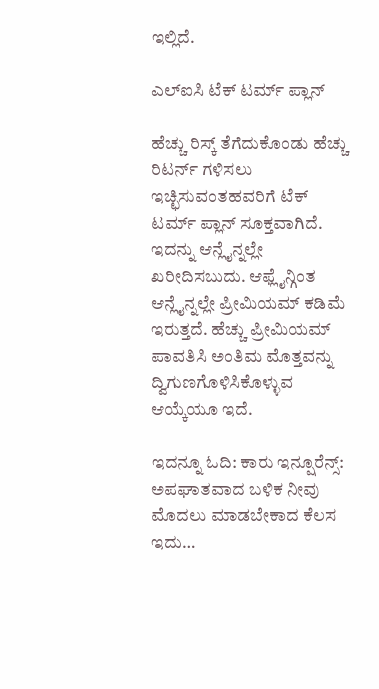ಇಲ್ಲಿದೆ.

ಎಲ್ಐಸಿ ಟೆಕ್ ಟರ್ಮ್ ಪ್ಲಾನ್

ಹೆಚ್ಚು ರಿಸ್ಕ್ ತೆಗೆದುಕೊಂಡು ಹೆಚ್ಚು ರಿಟರ್ನ್ ಗಳಿಸಲು ಇಚ್ಛಿಸುವಂತಹವರಿಗೆ ಟೆಕ್ ಟರ್ಮ್ ಪ್ಲಾನ್ ಸೂಕ್ತವಾಗಿದೆ. ಇದನ್ನು ಆನ್ಲೈನ್ನಲ್ಲೇ ಖರೀದಿಸಬುದು. ಆಫ್ಲೈನ್ಗಿಂತ ಆನ್ಲೈನ್ನಲ್ಲೇ ಪ್ರೀಮಿಯಮ್ ಕಡಿಮೆ ಇರುತ್ತದೆ. ಹೆಚ್ಚು ಪ್ರೀಮಿಯಮ್ ಪಾವತಿಸಿ ಅಂತಿಮ ಮೊತ್ತವನ್ನು ದ್ವಿಗುಣಗೊಳಿಸಿಕೊಳ್ಳುವ ಆಯ್ಕೆಯೂ ಇದೆ.

ಇದನ್ನೂ ಓದಿ: ಕಾರು ಇನ್ಷೂರೆನ್ಸ್: ಅಪಘಾತವಾದ ಬಳಿಕ ನೀವು ಮೊದಲು ಮಾಡಬೇಕಾದ ಕೆಲಸ ಇದು…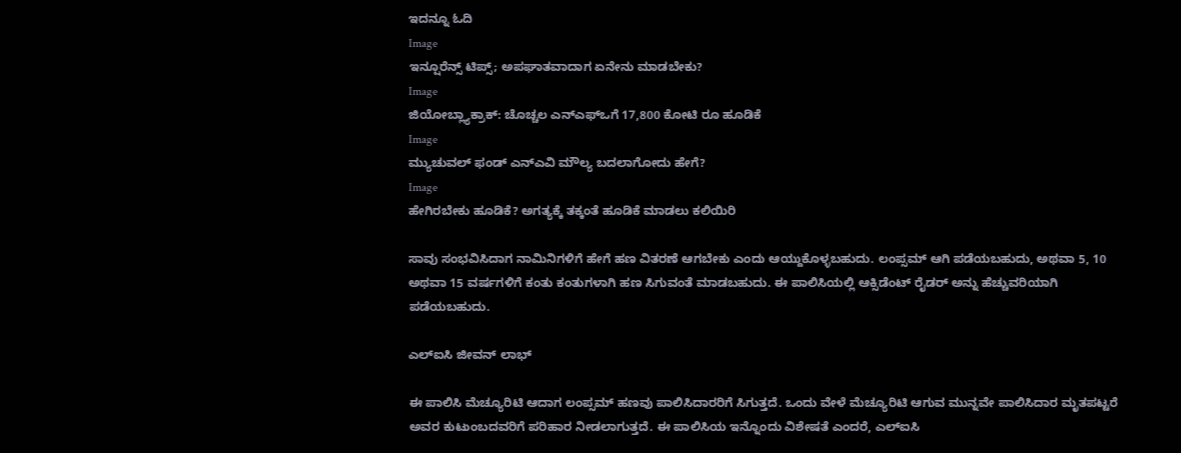ಇದನ್ನೂ ಓದಿ
Image
ಇನ್ಷೂರೆನ್ಸ್ ಟಿಪ್ಸ್; ಅಪಘಾತವಾದಾಗ ಏನೇನು ಮಾಡಬೇಕು?
Image
ಜಿಯೋಬ್ಲ್ಯಾಕ್ರಾಕ್: ಚೊಚ್ಚಲ ಎನ್ಎಫ್ಒಗೆ 17,800 ಕೋಟಿ ರೂ ಹೂಡಿಕೆ
Image
ಮ್ಯುಚುವಲ್ ಫಂಡ್ ಎನ್ಎವಿ ಮೌಲ್ಯ ಬದಲಾಗೋದು ಹೇಗೆ?
Image
ಹೇಗಿರಬೇಕು ಹೂಡಿಕೆ? ಅಗತ್ಯಕ್ಕೆ ತಕ್ಕಂತೆ ಹೂಡಿಕೆ ಮಾಡಲು ಕಲಿಯಿರಿ

ಸಾವು ಸಂಭವಿಸಿದಾಗ ನಾಮಿನಿಗಳಿಗೆ ಹೇಗೆ ಹಣ ವಿತರಣೆ ಆಗಬೇಕು ಎಂದು ಆಯ್ದುಕೊಳ್ಳಬಹುದು. ಲಂಪ್ಸಮ್ ಆಗಿ ಪಡೆಯಬಹುದು, ಅಥವಾ 5, 10 ಅಥವಾ 15 ವರ್ಷಗಳಿಗೆ ಕಂತು ಕಂತುಗಳಾಗಿ ಹಣ ಸಿಗುವಂತೆ ಮಾಡಬಹುದು. ಈ ಪಾಲಿಸಿಯಲ್ಲಿ ಆಕ್ಸಿಡೆಂಟ್ ರೈಡರ್ ಅನ್ನು ಹೆಚ್ಚುವರಿಯಾಗಿ ಪಡೆಯಬಹುದು.

ಎಲ್ಐಸಿ ಜೀವನ್ ಲಾಭ್

ಈ ಪಾಲಿಸಿ ಮೆಚ್ಯೂರಿಟಿ ಆದಾಗ ಲಂಪ್ಸಮ್ ಹಣವು ಪಾಲಿಸಿದಾರರಿಗೆ ಸಿಗುತ್ತದೆ. ಒಂದು ವೇಳೆ ಮೆಚ್ಯೂರಿಟಿ ಆಗುವ ಮುನ್ನವೇ ಪಾಲಿಸಿದಾರ ಮೃತಪಟ್ಟರೆ ಅವರ ಕುಟುಂಬದವರಿಗೆ ಪರಿಹಾರ ನೀಡಲಾಗುತ್ತದೆ. ಈ ಪಾಲಿಸಿಯ ಇನ್ನೊಂದು ವಿಶೇಷತೆ ಎಂದರೆ, ಎಲ್ಐಸಿ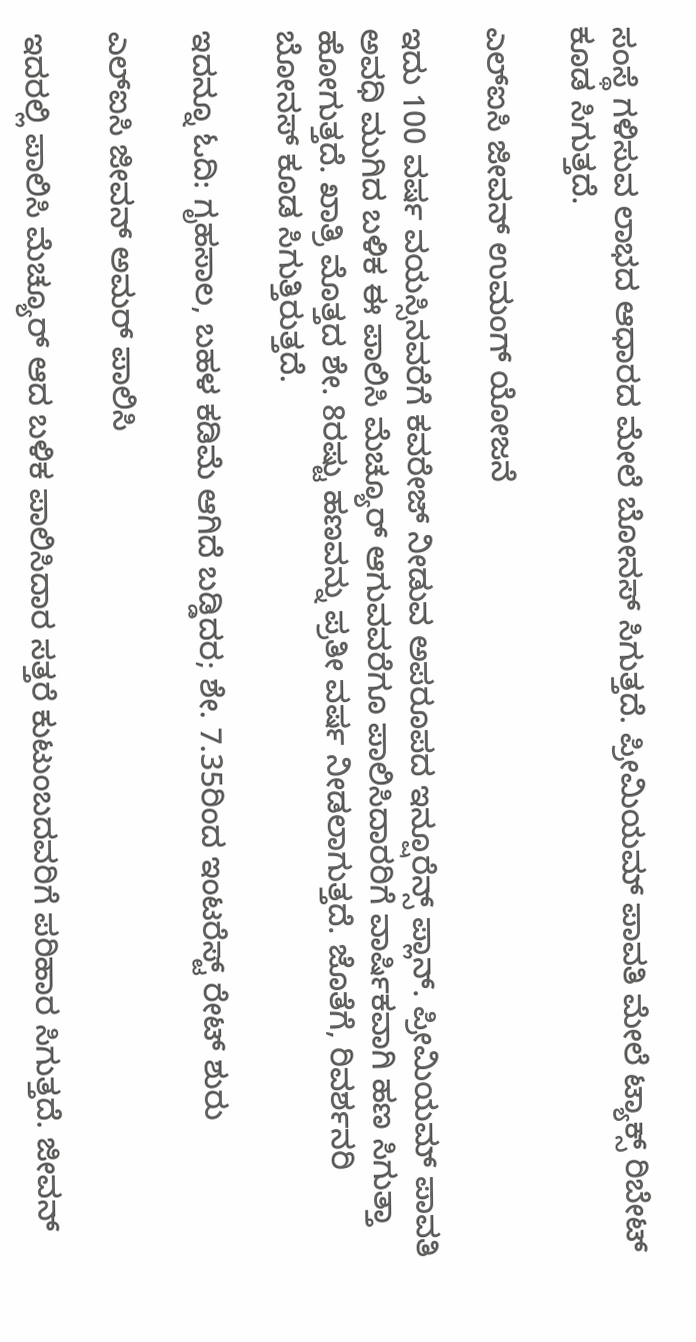ಸಂಸ್ಥೆ ಗಳಿಸುವ ಲಾಭದ ಆಧಾರದ ಮೇಲೆ ಬೋನಸ್ ಸಿಗುತ್ತದೆ. ಪ್ರೀಮಿಯಮ್ ಪಾವತಿ ಮೇಲೆ ಟ್ಯಾಕ್ಸ್ ರಿಬೇಟ್ ಕೂಡ ಸಿಗುತ್ತದೆ.

ಎಲ್ಐಸಿ ಜೀವನ್ ಉಮಂಗ್ ಯೋಜನೆ

ಇದು 100 ವರ್ಷ ವಯಸ್ಸಿನವರೆಗೆ ಕವರೇಜ್ ನೀಡುವ ಅಪರೂಪದ ಇನ್ಷೂರೆನ್ಸ್ ಪ್ಲಾನ್. ಪ್ರೀಮಿಯಮ್ ಪಾವತಿ ಅವಧಿ ಮುಗಿದ ಬಳಿಕ ಈ ಪಾಲಿಸಿ ಮೆಚ್ಯೂರ್ ಆಗುವವರೆಗೂ ಪಾಲಿಸಿದಾರರಿಗೆ ವಾರ್ಷಿಕವಾಗಿ ಹಣ ಸಿಗುತ್ತಾ ಹೋಗುತ್ತದೆ. ಖಾತ್ರಿ ಮೊತ್ತದ ಶೇ. 8ರಷ್ಟು ಹಣವನ್ನು ಪ್ರತೀ ವರ್ಷ ನೀಡಲಾಗುತ್ತದೆ. ಜೊತೆಗೆ, ರಿವರ್ಶನರಿ ಬೋನಸ್ ಕೂಡ ಸಿಗುತ್ತಿರುತ್ತದೆ.

ಇದನ್ನೂ ಓದಿ: ಗೃಹಸಾಲ, ಬಹಳ ಕಡಿಮೆ ಆಗಿದೆ ಬಡ್ಡಿದರ; ಶೇ. 7.35ರಿಂದ ಇಂಟರೆಸ್ಟ್ ರೇಟ್ ಶುರು

ಎಲ್ಐಸಿ ಜೀವನ್ ಅಮರ್ ಪಾಲಿಸಿ

ಇದರಲ್ಲಿ ಪಾಲಿಸಿ ಮೆಚ್ಯೂರ್ ಆದ ಬಳಿಕ ಪಾಲಿಸಿದಾರ ಸತ್ತರೆ ಕುಟುಂಬದವರಿಗೆ ಪರಿಹಾರ ಸಿಗುತ್ತದೆ. ಜೀವನ್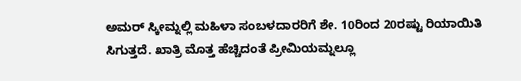ಅಮರ್ ಸ್ಕೀಮ್ನಲ್ಲಿ ಮಹಿಳಾ ಸಂಬಳದಾರರಿಗೆ ಶೇ. 10ರಿಂದ 20ರಷ್ಟು ರಿಯಾಯಿತಿ ಸಿಗುತ್ತದೆ. ಖಾತ್ರಿ ಮೊತ್ತ ಹೆಚ್ಚಿದಂತೆ ಪ್ರೀಮಿಯಮ್ನಲ್ಲೂ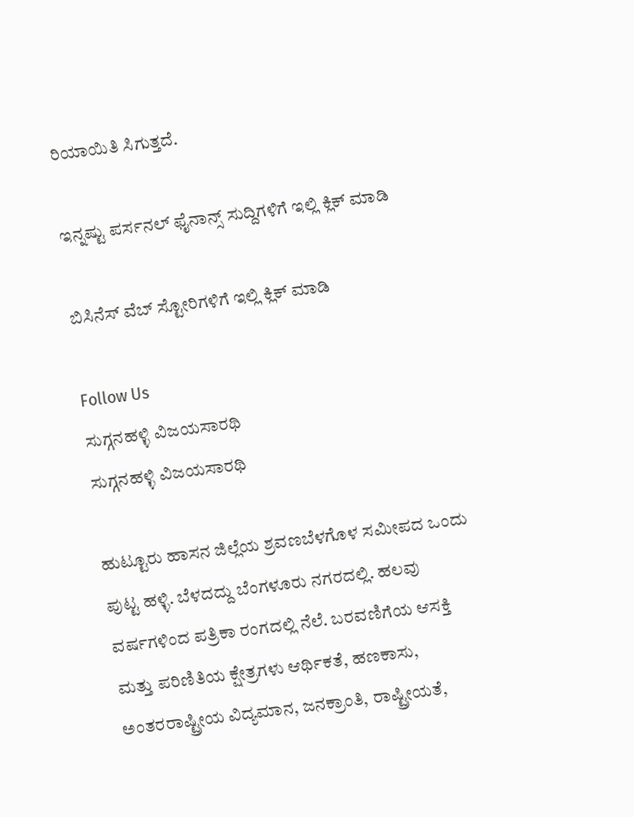ರಿಯಾಯಿತಿ ಸಿಗುತ್ತದೆ.

ಇನ್ನಷ್ಟು ಪರ್ಸನಲ್ ಫೈನಾನ್ಸ್ ಸುದ್ದಿಗಳಿಗೆ ಇಲ್ಲಿ ಕ್ಲಿಕ್ ಮಾಡಿ

ಬಿಸಿನೆಸ್ ವೆಬ್ ಸ್ಟೋರಿಗಳಿಗೆ ಇಲ್ಲಿ ಕ್ಲಿಕ್ ಮಾಡಿ

Follow Us
ಸುಗ್ಗನಹಳ್ಳಿ ವಿಜಯಸಾರಥಿ
ಸುಗ್ಗನಹಳ್ಳಿ ವಿಜಯಸಾರಥಿ

ಹುಟ್ಟೂರು ಹಾಸನ ಜಿಲ್ಲೆಯ ಶ್ರವಣಬೆಳಗೊಳ ಸಮೀಪದ ಒಂದು ಪುಟ್ಟ ಹಳ್ಳಿ. ಬೆಳದದ್ದು ಬೆಂಗಳೂರು ನಗರದಲ್ಲಿ. ಹಲವು ವರ್ಷಗಳಿಂದ ಪತ್ರಿಕಾ ರಂಗದಲ್ಲಿ ನೆಲೆ. ಬರವಣಿಗೆಯ ಆಸಕ್ತಿ ಮತ್ತು ಪರಿಣಿತಿಯ ಕ್ಷೇತ್ರಗಳು ಆರ್ಥಿಕತೆ, ಹಣಕಾಸು, ಅಂತರರಾಷ್ಟ್ರೀಯ ವಿದ್ಯಮಾನ, ಜನಕ್ರಾಂತಿ, ರಾಷ್ಟ್ರೀಯತೆ,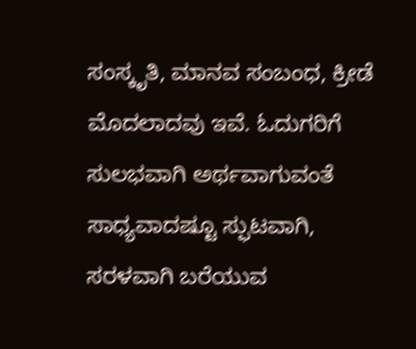ಸಂಸ್ಕೃತಿ, ಮಾನವ ಸಂಬಂಧ, ಕ್ರೀಡೆ ಮೊದಲಾದವು ಇವೆ. ಓದುಗರಿಗೆ ಸುಲಭವಾಗಿ ಅರ್ಥವಾಗುವಂತೆ ಸಾಧ್ಯವಾದಷ್ಟೂ ಸ್ಫುಟವಾಗಿ, ಸರಳವಾಗಿ ಬರೆಯುವ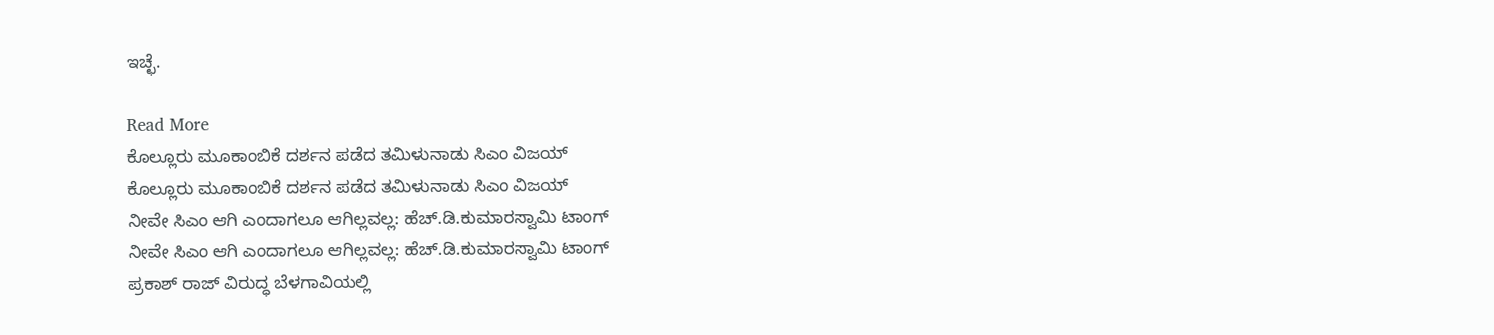ಇಚ್ಛೆ.

Read More
ಕೊಲ್ಲೂರು ಮೂಕಾಂಬಿಕೆ ದರ್ಶನ ಪಡೆದ ತಮಿಳುನಾಡು ಸಿಎಂ ವಿಜಯ್
ಕೊಲ್ಲೂರು ಮೂಕಾಂಬಿಕೆ ದರ್ಶನ ಪಡೆದ ತಮಿಳುನಾಡು ಸಿಎಂ ವಿಜಯ್
ನೀವೇ ಸಿಎಂ ಆಗಿ ಎಂದಾಗಲೂ ಆಗಿಲ್ಲವಲ್ಲ: ಹೆಚ್.ಡಿ.ಕುಮಾರಸ್ವಾಮಿ ಟಾಂಗ್
ನೀವೇ ಸಿಎಂ ಆಗಿ ಎಂದಾಗಲೂ ಆಗಿಲ್ಲವಲ್ಲ: ಹೆಚ್.ಡಿ.ಕುಮಾರಸ್ವಾಮಿ ಟಾಂಗ್
ಪ್ರಕಾಶ್ ರಾಜ್ ವಿರುದ್ಧ ಬೆಳಗಾವಿಯಲ್ಲಿ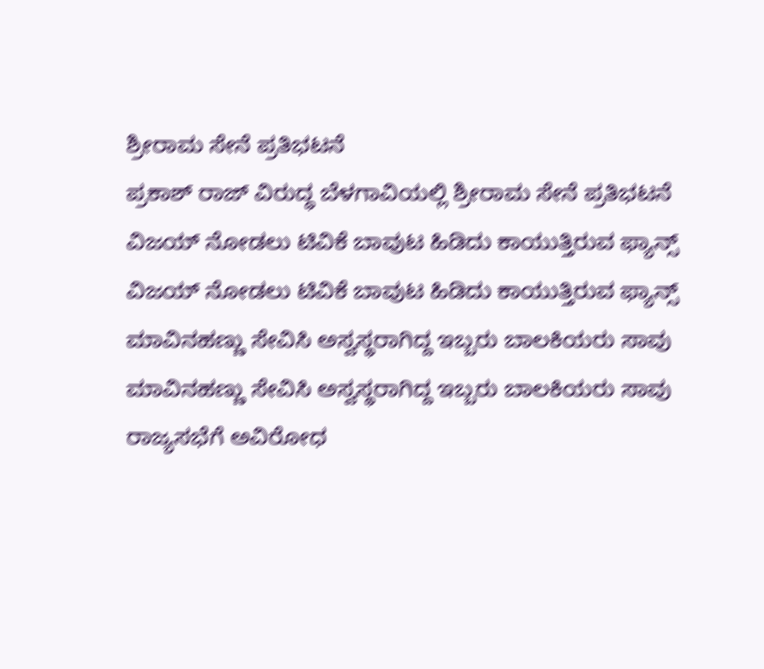ಶ್ರೀರಾಮ ಸೇನೆ ಪ್ರತಿಭಟನೆ
ಪ್ರಕಾಶ್ ರಾಜ್ ವಿರುದ್ಧ ಬೆಳಗಾವಿಯಲ್ಲಿ ಶ್ರೀರಾಮ ಸೇನೆ ಪ್ರತಿಭಟನೆ
ವಿಜಯ್ ನೋಡಲು ಟಿವಿಕೆ ಬಾವುಟ ಹಿಡಿದು ಕಾಯುತ್ತಿರುವ ಫ್ಯಾನ್ಸ್
ವಿಜಯ್ ನೋಡಲು ಟಿವಿಕೆ ಬಾವುಟ ಹಿಡಿದು ಕಾಯುತ್ತಿರುವ ಫ್ಯಾನ್ಸ್
ಮಾವಿನಹಣ್ಣು ಸೇವಿಸಿ ಅಸ್ವಸ್ಥರಾಗಿದ್ದ ಇಬ್ಬರು ಬಾಲಕಿಯರು ಸಾವು
ಮಾವಿನಹಣ್ಣು ಸೇವಿಸಿ ಅಸ್ವಸ್ಥರಾಗಿದ್ದ ಇಬ್ಬರು ಬಾಲಕಿಯರು ಸಾವು
ರಾಜ್ಯಸಭೆಗೆ ಅವಿರೋಧ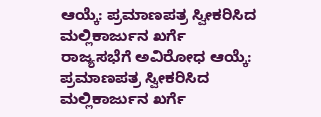ಆಯ್ಕೆ: ಪ್ರಮಾಣಪತ್ರ ಸ್ವೀಕರಿಸಿದ ಮಲ್ಲಿಕಾರ್ಜುನ ಖರ್ಗೆ
ರಾಜ್ಯಸಭೆಗೆ ಅವಿರೋಧ ಆಯ್ಕೆ: ಪ್ರಮಾಣಪತ್ರ ಸ್ವೀಕರಿಸಿದ ಮಲ್ಲಿಕಾರ್ಜುನ ಖರ್ಗೆ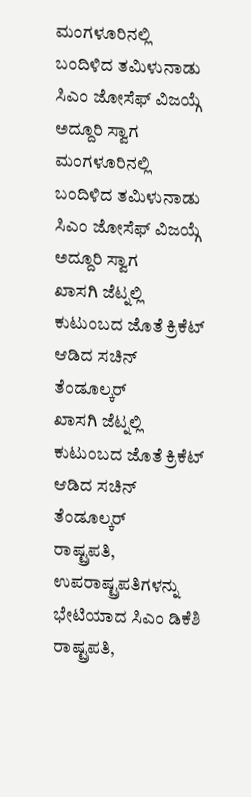ಮಂಗಳೂರಿನಲ್ಲಿ ಬಂದಿಳಿದ ತಮಿಳುನಾಡು ಸಿಎಂ ಜೋಸೆಫ್ ವಿಜಯ್ಗೆ ಅದ್ದೂರಿ ಸ್ವಾಗ
ಮಂಗಳೂರಿನಲ್ಲಿ ಬಂದಿಳಿದ ತಮಿಳುನಾಡು ಸಿಎಂ ಜೋಸೆಫ್ ವಿಜಯ್ಗೆ ಅದ್ದೂರಿ ಸ್ವಾಗ
ಖಾಸಗಿ ಜೆಟ್ನಲ್ಲಿ ಕುಟುಂಬದ ಜೊತೆ ಕ್ರಿಕೆಟ್ ಆಡಿದ ಸಚಿನ್ ತೆಂಡೂಲ್ಕರ್
ಖಾಸಗಿ ಜೆಟ್ನಲ್ಲಿ ಕುಟುಂಬದ ಜೊತೆ ಕ್ರಿಕೆಟ್ ಆಡಿದ ಸಚಿನ್ ತೆಂಡೂಲ್ಕರ್
ರಾಷ್ಟ್ರಪತಿ, ಉಪರಾಷ್ಟ್ರಪತಿಗಳನ್ನು ಭೇಟಿಯಾದ ಸಿಎಂ ಡಿಕೆಶಿ
ರಾಷ್ಟ್ರಪತಿ,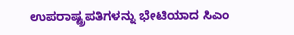ಉಪರಾಷ್ಟ್ರಪತಿಗಳನ್ನು ಭೇಟಿಯಾದ ಸಿಎಂ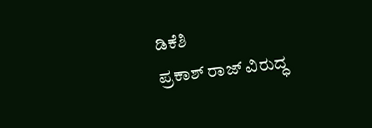ಡಿಕೆಶಿ
ಪ್ರಕಾಶ್ ರಾಜ್ ವಿರುದ್ಧ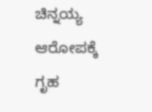ಚಿನ್ನಯ್ಯ ಆರೋಪಕ್ಕೆ ಗೃಹ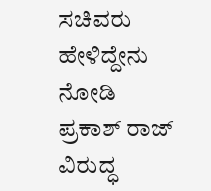ಸಚಿವರು ಹೇಳಿದ್ದೇನು ನೋಡಿ
ಪ್ರಕಾಶ್ ರಾಜ್ ವಿರುದ್ಧ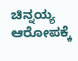ಚಿನ್ನಯ್ಯ ಆರೋಪಕ್ಕೆ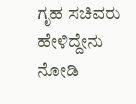ಗೃಹ ಸಚಿವರು ಹೇಳಿದ್ದೇನು ನೋಡಿ